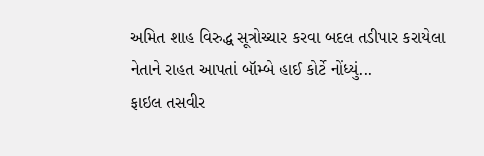અમિત શાહ વિરુદ્ધ સૂત્રોચ્ચાર કરવા બદલ તડીપાર કરાયેલા નેતાને રાહત આપતાં બૉમ્બે હાઈ કોર્ટે નોંધ્યું...
ફાઇલ તસવીર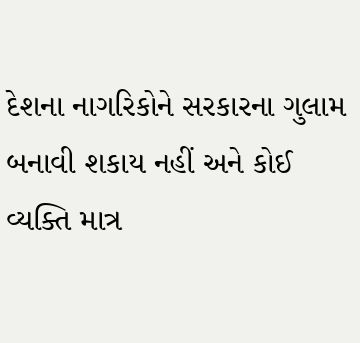દેશના નાગરિકોને સરકારના ગુલામ બનાવી શકાય નહીં અને કોઈ વ્યક્તિ માત્ર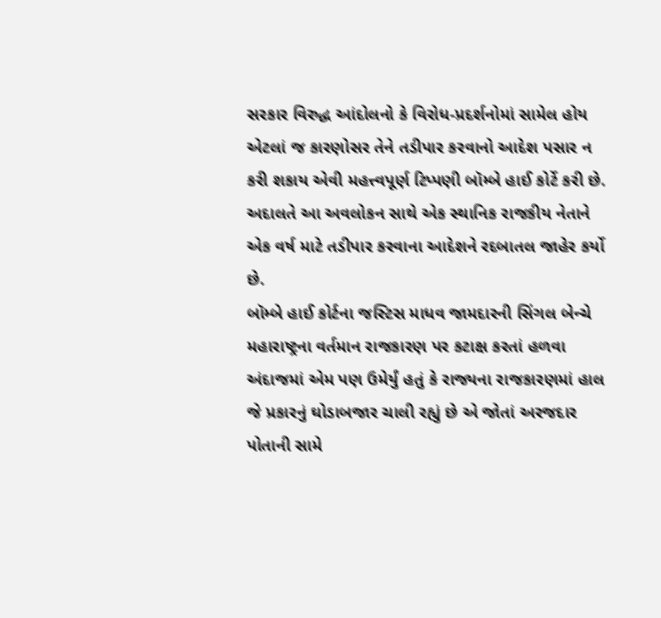સરકાર વિરુદ્ધ આંદોલનો કે વિરોધ-પ્રદર્શનોમાં સામેલ હોય એટલાં જ કારણોસર તેને તડીપાર કરવાનો આદેશ પસાર ન કરી શકાય એવી મહત્ત્વપૂર્ણ ટિપ્પણી બૉમ્બે હાઈ કોર્ટે કરી છે. અદાલતે આ અવલોકન સાથે એક સ્થાનિક રાજકીય નેતાને એક વર્ષ માટે તડીપાર કરવાના આદેશને રદબાતલ જાહેર કર્યો છે.
બૉમ્બે હાઈ કોર્ટના જસ્ટિસ માધવ જામદારની સિંગલ બેન્ચે મહારાષ્ટ્રના વર્તમાન રાજકારણ પર કટાક્ષ કરતાં હળવા અંદાજમાં એમ પણ ઉમેર્યું હતું કે રાજ્યના રાજકારણમાં હાલ જે પ્રકારનું ઘોડાબજાર ચાલી રહ્યું છે એ જોતાં અરજદાર પોતાની સામે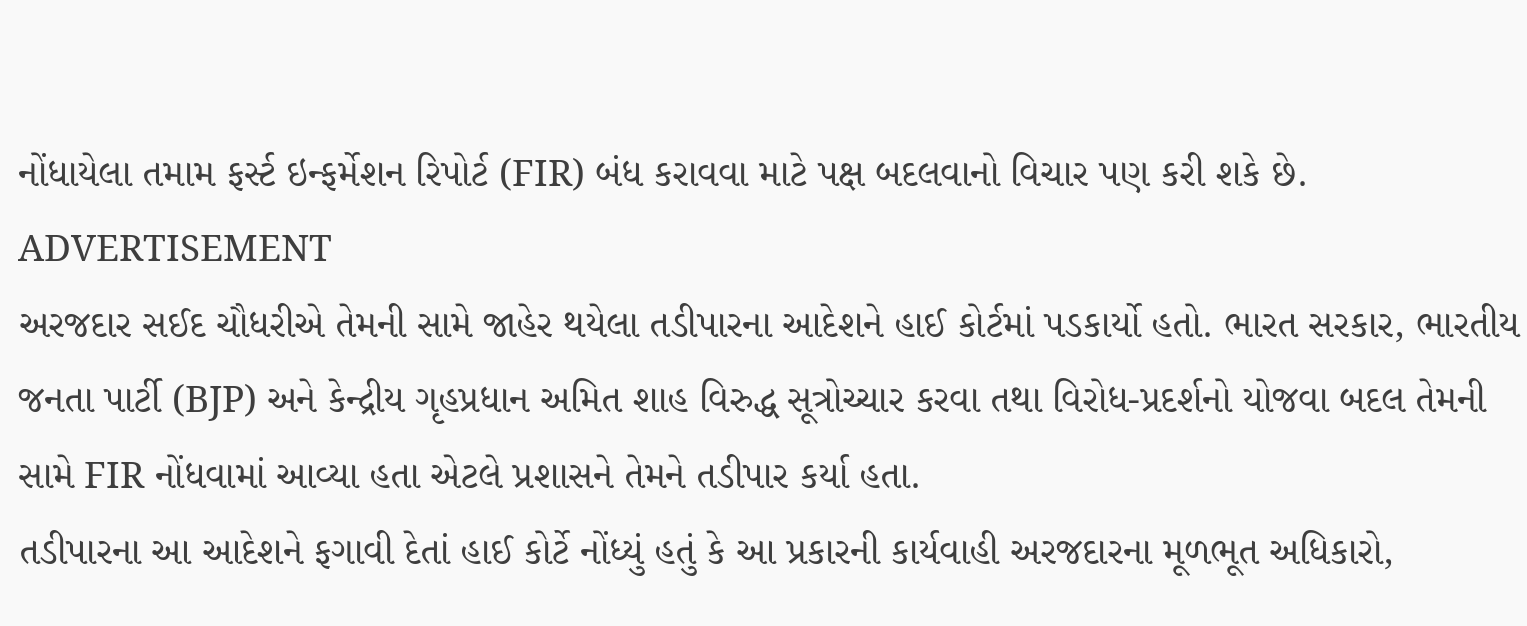નોંધાયેલા તમામ ફર્સ્ટ ઇન્ફર્મેશન રિપોર્ટ (FIR) બંધ કરાવવા માટે પક્ષ બદલવાનો વિચાર પણ કરી શકે છે.
ADVERTISEMENT
અરજદાર સઈદ ચૌધરીએ તેમની સામે જાહેર થયેલા તડીપારના આદેશને હાઈ કોર્ટમાં પડકાર્યો હતો. ભારત સરકાર, ભારતીય જનતા પાર્ટી (BJP) અને કેન્દ્રીય ગૃહપ્રધાન અમિત શાહ વિરુદ્ધ સૂત્રોચ્ચાર કરવા તથા વિરોધ-પ્રદર્શનો યોજવા બદલ તેમની સામે FIR નોંધવામાં આવ્યા હતા એટલે પ્રશાસને તેમને તડીપાર કર્યા હતા.
તડીપારના આ આદેશને ફગાવી દેતાં હાઈ કોર્ટે નોંધ્યું હતું કે આ પ્રકારની કાર્યવાહી અરજદારના મૂળભૂત અધિકારો,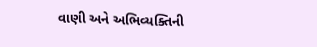વાણી અને અભિવ્યક્તિની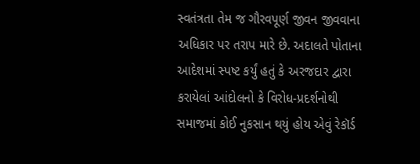સ્વતંત્રતા તેમ જ ગૌરવપૂર્ણ જીવન જીવવાના અધિકાર પર તરાપ મારે છે. અદાલતે પોતાના આદેશમાં સ્પષ્ટ કર્યું હતું કે અરજદાર દ્વારા કરાયેલાં આંદોલનો કે વિરોધ-પ્રદર્શનોથી સમાજમાં કોઈ નુકસાન થયું હોય એવું રેકૉર્ડ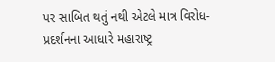પર સાબિત થતું નથી એટલે માત્ર વિરોધ-પ્રદર્શનના આધારે મહારાષ્ટ્ર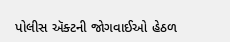પોલીસ ઍક્ટની જોગવાઈઓ હેઠળ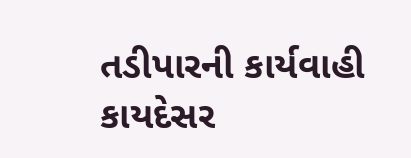તડીપારની કાર્યવાહી કાયદેસર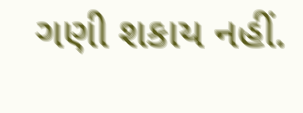ગણી શકાય નહીં.